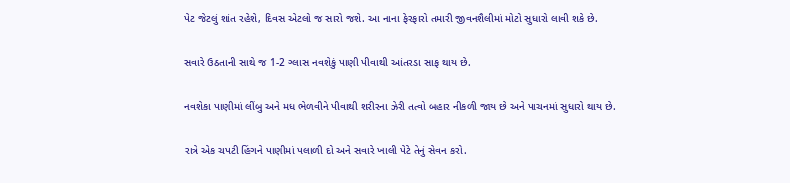પેટ જેટલું શાંત રહેશે, દિવસ એટલો જ સારો જશે. આ નાના ફેરફારો તમારી જીવનશૈલીમાં મોટો સુધારો લાવી શકે છે.

સવારે ઉઠતાની સાથે જ 1-2 ગ્લાસ નવશેકું પાણી પીવાથી આંતરડા સાફ થાય છે.

નવશેકા પાણીમાં લીંબુ અને મધ ભેળવીને પીવાથી શરીરના ઝેરી તત્વો બહાર નીકળી જાય છે અને પાચનમાં સુધારો થાય છે.

રાત્રે એક ચપટી હિંગને પાણીમાં પલાળી દો અને સવારે ખાલી પેટે તેનું સેવન કરો.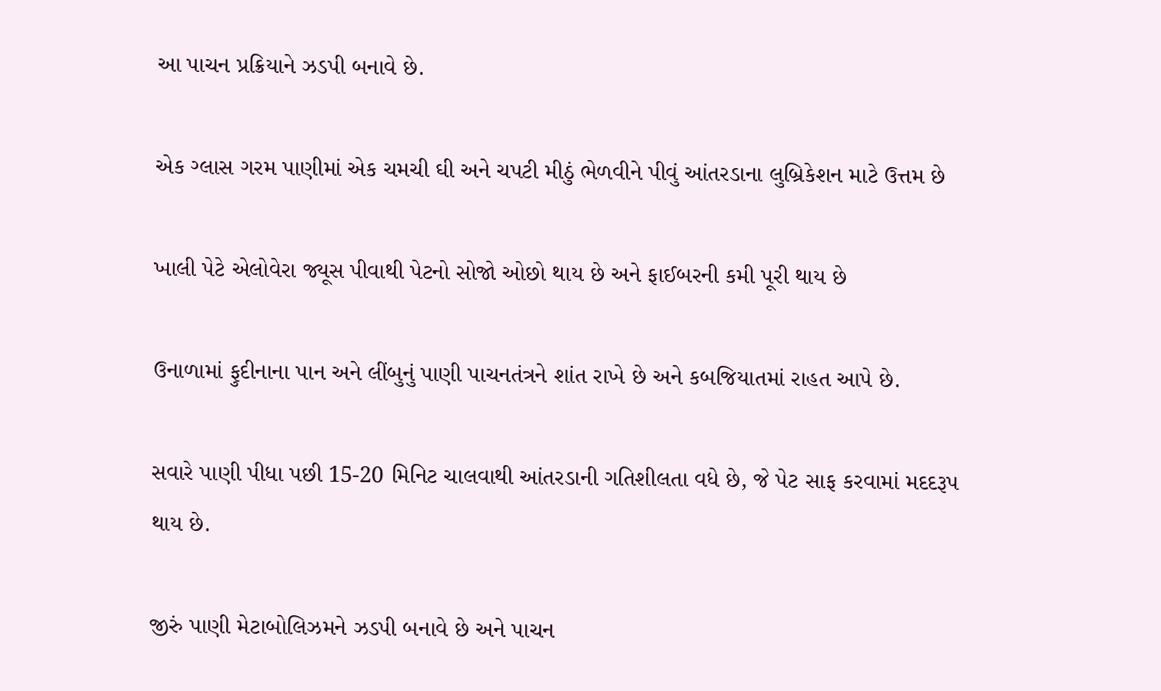આ પાચન પ્રક્રિયાને ઝડપી બનાવે છે.

એક ગ્લાસ ગરમ પાણીમાં એક ચમચી ઘી અને ચપટી મીઠું ભેળવીને પીવું આંતરડાના લુબ્રિકેશન માટે ઉત્તમ છે

ખાલી પેટે એલોવેરા જ્યૂસ પીવાથી પેટનો સોજો ઓછો થાય છે અને ફાઈબરની કમી પૂરી થાય છે

ઉનાળામાં ફુદીનાના પાન અને લીંબુનું પાણી પાચનતંત્રને શાંત રાખે છે અને કબજિયાતમાં રાહત આપે છે.

સવારે પાણી પીધા પછી 15-20 મિનિટ ચાલવાથી આંતરડાની ગતિશીલતા વધે છે, જે પેટ સાફ કરવામાં મદદરૂપ થાય છે.

જીરું પાણી મેટાબોલિઝમને ઝડપી બનાવે છે અને પાચન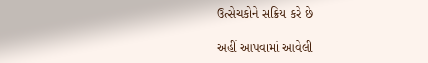ઉત્સેચકોને સક્રિય કરે છે

અહીં આપવામાં આવેલી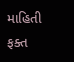માહિતી ફક્ત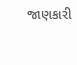જાણકારી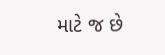માટે જ છે